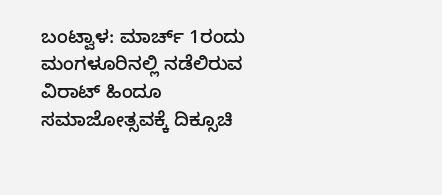ಬಂಟ್ವಾಳ: ಮಾರ್ಚ್ 1ರಂದು ಮಂಗಳೂರಿನಲ್ಲಿ ನಡೆಲಿರುವ ವಿರಾಟ್ ಹಿಂದೂ ಸಮಾಜೋತ್ಸವಕ್ಕೆ ದಿಕ್ಸೂಚಿ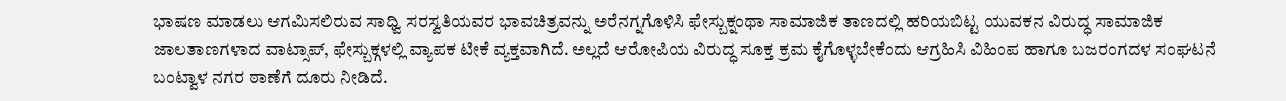ಭಾಷಣ ಮಾಡಲು ಆಗಮಿಸಲಿರುವ ಸಾಧ್ವಿ ಸರಸ್ವತಿಯವರ ಭಾವಚಿತ್ರವನ್ನು ಅರೆನಗ್ನಗೊಳಿಸಿ ಫೇಸ್ಬುಕ್ನಂಥಾ ಸಾಮಾಜಿಕ ತಾಣದಲ್ಲಿ ಹರಿಯಬಿಟ್ಟ ಯುವಕನ ವಿರುದ್ಧ ಸಾಮಾಜಿಕ ಜಾಲತಾಣಗಳಾದ ವಾಟ್ಸಾಪ್, ಫೇಸ್ಬುಕ್ಗಳಲ್ಲಿ ವ್ಯಾಪಕ ಟೀಕೆ ವ್ಯಕ್ತವಾಗಿದೆ. ಅಲ್ಲದೆ ಆರೋಪಿಯ ವಿರುದ್ಧ ಸೂಕ್ತ ಕ್ರಮ ಕೈಗೊಳ್ಳಬೇಕೆಂದು ಆಗ್ರಹಿಸಿ ವಿಹಿಂಪ ಹಾಗೂ ಬಜರಂಗದಳ ಸಂಘಟನೆ ಬಂಟ್ವಾಳ ನಗರ ಠಾಣೆಗೆ ದೂರು ನೀಡಿದೆ.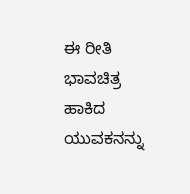ಈ ರೀತಿ ಭಾವಚಿತ್ರ ಹಾಕಿದ ಯುವಕನನ್ನು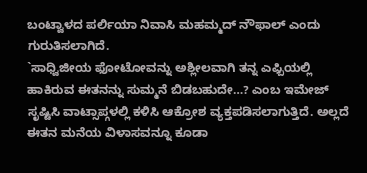ಬಂಟ್ವಾಳದ ಪರ್ಲಿಯಾ ನಿವಾಸಿ ಮಹಮ್ಮದ್ ನೌಫಾಲ್ ಎಂದು ಗುರುತಿಸಲಾಗಿದೆ.
`ಸಾಧ್ವಿಜೀಯ ಫೋಟೋವನ್ನು ಅಶ್ಲೀಲವಾಗಿ ತನ್ನ ಎಫ್ಬಿಯಲ್ಲಿ ಹಾಕಿರುವ ಈತನನ್ನು ಸುಮ್ಮನೆ ಬಿಡಬಹುದೇ…? ಎಂಬ ಇಮೇಜ್ ಸೃಷ್ಟಿಸಿ ವಾಟ್ಸಾಪ್ಗಳಲ್ಲಿ ಕಳಿಸಿ ಆಕ್ರೋಶ ವ್ಯಕ್ತಪಡಿಸಲಾಗುತ್ತಿದೆ. ಅಲ್ಲದೆ ಈತನ ಮನೆಯ ವಿಳಾಸವನ್ನೂ ಕೂಡಾ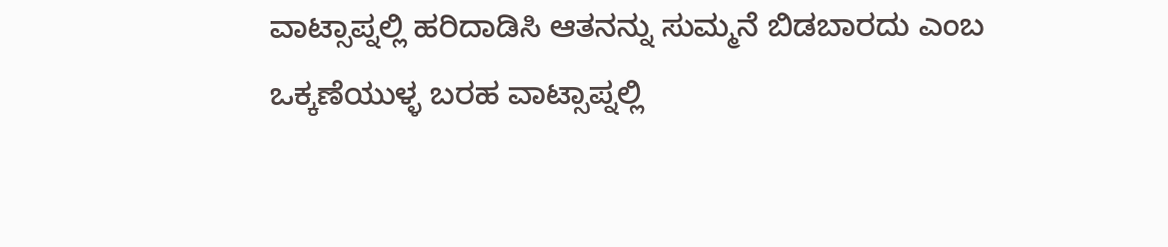ವಾಟ್ಸಾಪ್ನಲ್ಲಿ ಹರಿದಾಡಿಸಿ ಆತನನ್ನು ಸುಮ್ಮನೆ ಬಿಡಬಾರದು ಎಂಬ ಒಕ್ಕಣೆಯುಳ್ಳ ಬರಹ ವಾಟ್ಸಾಪ್ನಲ್ಲಿ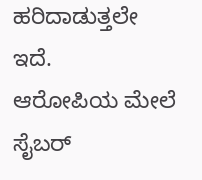ಹರಿದಾಡುತ್ತಲೇ ಇದೆ.
ಆರೋಪಿಯ ಮೇಲೆ ಸೈಬರ್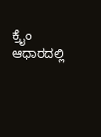ಕ್ರೈಂ ಆಧಾರದಲ್ಲಿ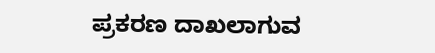ಪ್ರಕರಣ ದಾಖಲಾಗುವ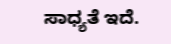ಸಾಧ್ಯತೆ ಇದೆ.